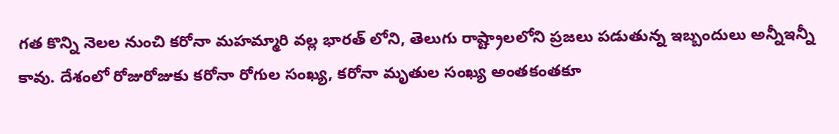గత కొన్ని నెలల నుంచి కరోనా మహమ్మారి వల్ల భారత్ లోని, తెలుగు రాష్ట్రాలలోని ప్రజలు పడుతున్న ఇబ్బందులు అన్నీఇన్నీ కావు. దేశంలో రోజురోజుకు కరోనా రోగుల సంఖ్య, కరోనా మృతుల సంఖ్య అంతకంతకూ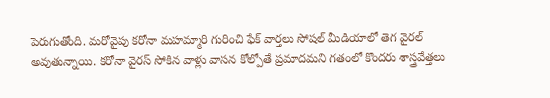పెరుగుతోంది. మరోవైపు కరోనా మహమ్మారి గురించి ఫేక్ వార్తలు సోషల్ మీడియాలో తెగ వైరల్ అవుతున్నాయి. కరోనా వైరస్ సోకిన వాళ్లు వాసన కోల్పోతే ప్రమాదమని గతంలో కొందరు శాస్త్రవేత్తలు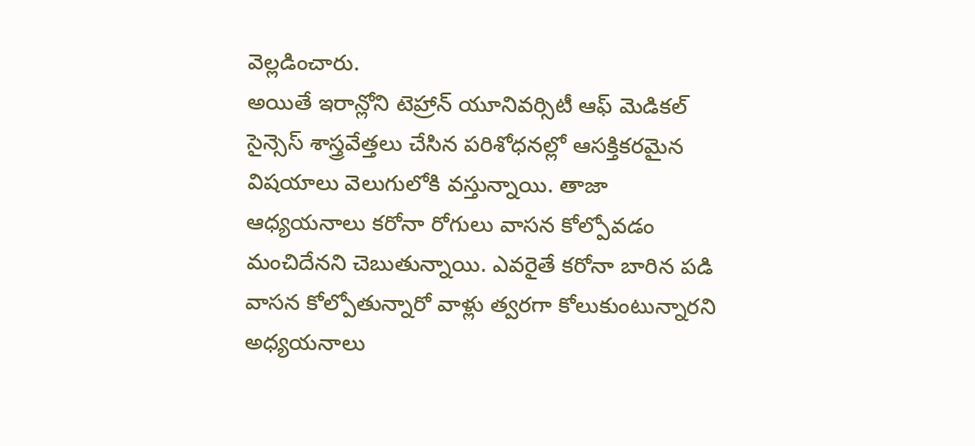వెల్లడించారు.
అయితే ఇరాన్లోని టెహ్రాన్ యూనివర్సిటీ ఆఫ్ మెడికల్ సైన్సెస్ శాస్త్రవేత్తలు చేసిన పరిశోధనల్లో ఆసక్తికరమైన విషయాలు వెలుగులోకి వస్తున్నాయి. తాజా ఆధ్యయనాలు కరోనా రోగులు వాసన కోల్పోవడం మంచిదేనని చెబుతున్నాయి. ఎవరైతే కరోనా బారిన పడి వాసన కోల్పోతున్నారో వాళ్లు త్వరగా కోలుకుంటున్నారని అధ్యయనాలు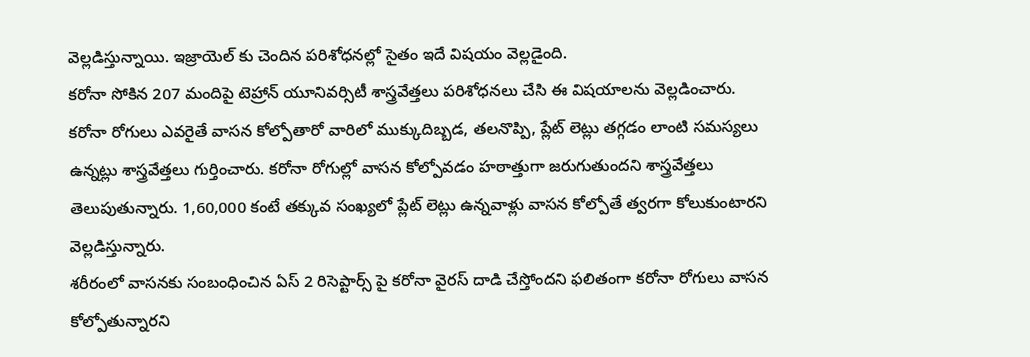వెల్లడిస్తున్నాయి. ఇజ్రాయెల్ కు చెందిన పరిశోధనల్లో సైతం ఇదే విషయం వెల్లడైంది.
కరోనా సోకిన 207 మందిపై టెహ్రాన్ యూనివర్సిటీ శాస్త్రవేత్తలు పరిశోధనలు చేసి ఈ విషయాలను వెల్లడించారు. కరోనా రోగులు ఎవరైతే వాసన కోల్పోతారో వారిలో ముక్కుదిబ్బడ, తలనొప్పి, ప్లేట్ లెట్లు తగ్గడం లాంటి సమస్యలు ఉన్నట్లు శాస్త్రవేత్తలు గుర్తించారు. కరోనా రోగుల్లో వాసన కోల్పోవడం హఠాత్తుగా జరుగుతుందని శాస్త్రవేత్తలు తెలుపుతున్నారు. 1,60,000 కంటే తక్కువ సంఖ్యలో ప్లేట్ లెట్లు ఉన్నవాళ్లు వాసన కోల్పోతే త్వరగా కోలుకుంటారని వెల్లడిస్తున్నారు.
శరీరంలో వాసనకు సంబంధించిన ఏస్ 2 రిసెప్టార్స్ పై కరోనా వైరస్ దాడి చేస్తోందని ఫలితంగా కరోనా రోగులు వాసన కోల్పోతున్నారని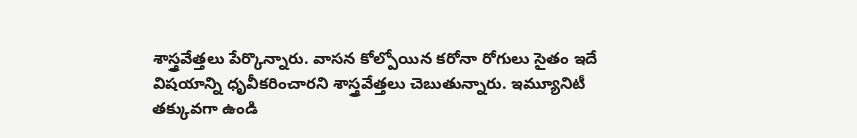శాస్త్రవేత్తలు పేర్కొన్నారు. వాసన కోల్పోయిన కరోనా రోగులు సైతం ఇదే విషయాన్ని ధృవీకరించారని శాస్త్రవేత్తలు చెబుతున్నారు. ఇమ్యూనిటీ తక్కువగా ఉండి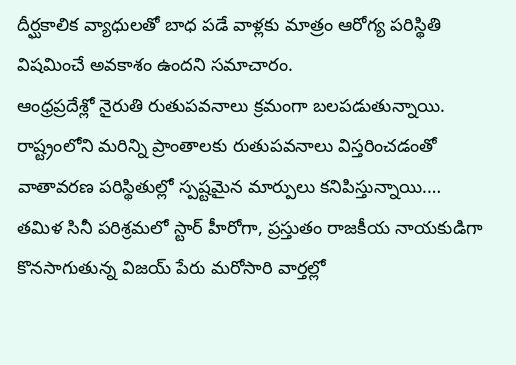దీర్ఘకాలిక వ్యాధులతో బాధ పడే వాళ్లకు మాత్రం ఆరోగ్య పరిస్థితి విషమించే అవకాశం ఉందని సమాచారం.
ఆంధ్రప్రదేశ్లో నైరుతి రుతుపవనాలు క్రమంగా బలపడుతున్నాయి. రాష్ట్రంలోని మరిన్ని ప్రాంతాలకు రుతుపవనాలు విస్తరించడంతో వాతావరణ పరిస్థితుల్లో స్పష్టమైన మార్పులు కనిపిస్తున్నాయి.…
తమిళ సినీ పరిశ్రమలో స్టార్ హీరోగా, ప్రస్తుతం రాజకీయ నాయకుడిగా కొనసాగుతున్న విజయ్ పేరు మరోసారి వార్తల్లో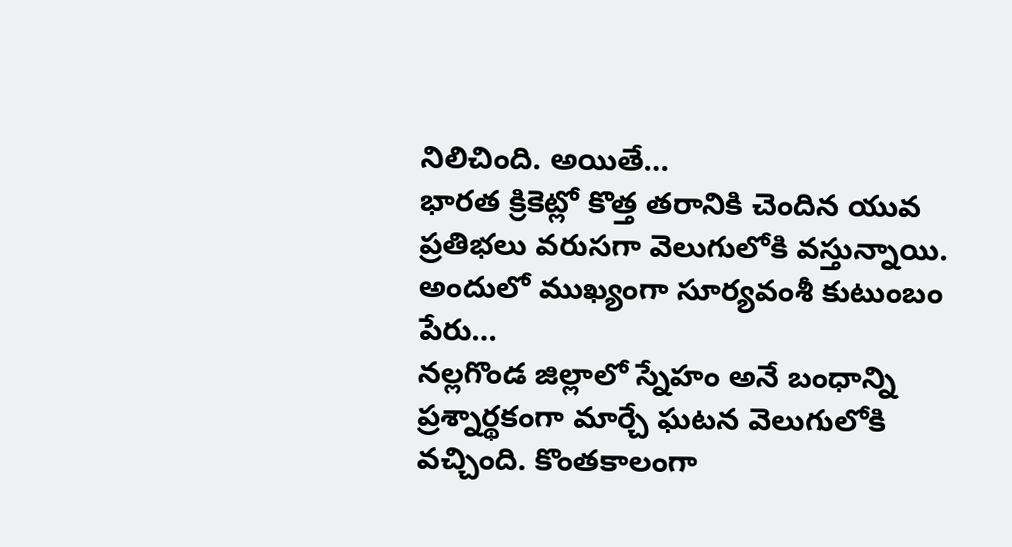నిలిచింది. అయితే…
భారత క్రికెట్లో కొత్త తరానికి చెందిన యువ ప్రతిభలు వరుసగా వెలుగులోకి వస్తున్నాయి. అందులో ముఖ్యంగా సూర్యవంశీ కుటుంబం పేరు…
నల్లగొండ జిల్లాలో స్నేహం అనే బంధాన్ని ప్రశ్నార్థకంగా మార్చే ఘటన వెలుగులోకి వచ్చింది. కొంతకాలంగా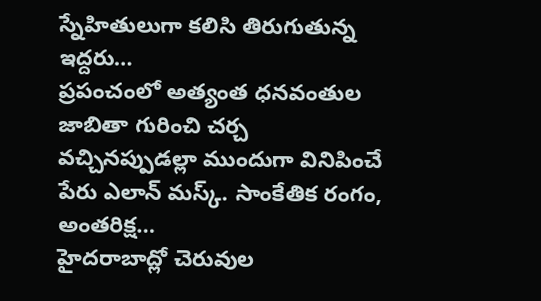స్నేహితులుగా కలిసి తిరుగుతున్న ఇద్దరు…
ప్రపంచంలో అత్యంత ధనవంతుల జాబితా గురించి చర్చ వచ్చినప్పుడల్లా ముందుగా వినిపించే పేరు ఎలాన్ మస్క్. సాంకేతిక రంగం, అంతరిక్ష…
హైదరాబాద్లో చెరువుల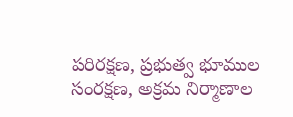పరిరక్షణ, ప్రభుత్వ భూముల సంరక్షణ, అక్రమ నిర్మాణాల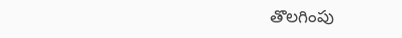తొలగింపు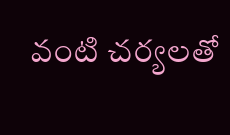వంటి చర్యలతో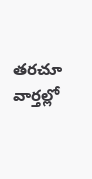తరచూ వార్తల్లో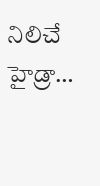నిలిచే హైడ్రా…